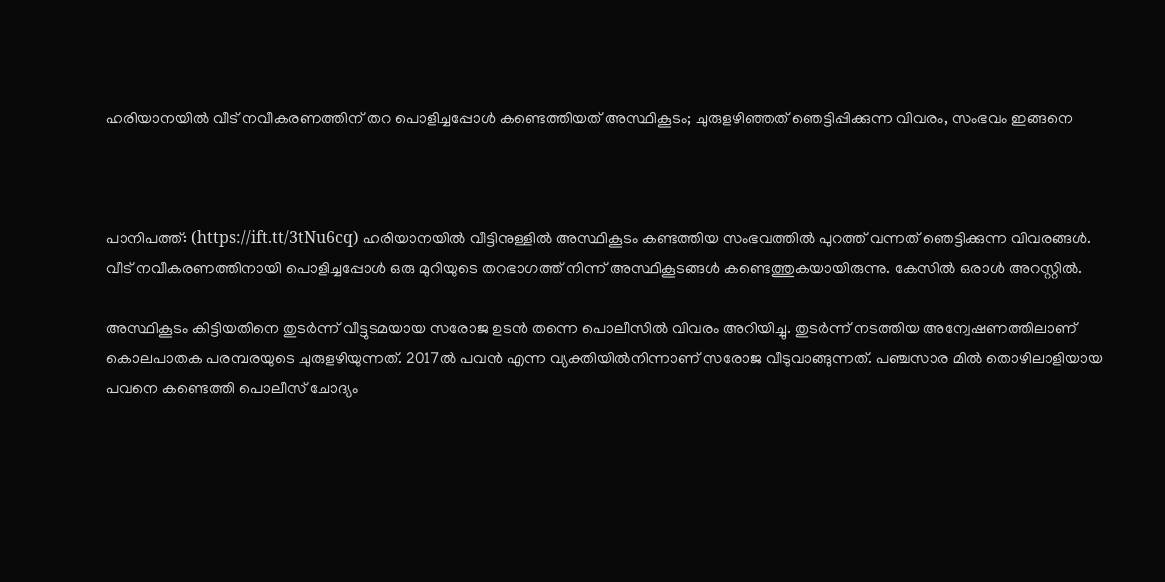ഹരിയാനയില്‍ വീട് നവീകരണത്തിന് തറ പൊളിച്ചപ്പോള്‍ കണ്ടെത്തിയത് അസ്ഥികൂടം; ചുരുളഴിഞ്ഞത് ഞെട്ടിപ്പിക്കുന്ന വിവരം, സംഭവം ഇങ്ങനെ



പാനിപത്ത്: (https://ift.tt/3tNu6cq) ഹരിയാനയില്‍ വീട്ടിനുള്ളില്‍ അസ്ഥികൂടം കണ്ടത്തിയ സംഭവത്തില്‍ പുറത്ത് വന്നത് ഞെട്ടിക്കുന്ന വിവരങ്ങള്‍. വീട് നവീകരണത്തിനായി പൊളിച്ചപ്പോള്‍ ഒരു മുറിയുടെ തറഭാഗത്ത് നിന്ന് അസ്ഥികൂടങ്ങള്‍ കണ്ടെത്തുകയായിരുന്നു. കേസില്‍ ഒരാള്‍ അറസ്റ്റില്‍.

അസ്ഥികൂടം കിട്ടിയതിനെ തുടര്‍ന്ന് വീട്ടുടമയായ സരോജ ഉടന്‍ തന്നെ പൊലീസില്‍ വിവരം അറിയിച്ചു. തുടര്‍ന്ന് നടത്തിയ അന്വേഷണത്തിലാണ് കൊലപാതക പരമ്പരയുടെ ചുരുളഴിയുന്നത്. 2017ല്‍ പവന്‍ എന്ന വ്യക്തിയില്‍നിന്നാണ് സരോജ വീടുവാങ്ങുന്നത്. പഞ്ചസാര മില്‍ തൊഴിലാളിയായ പവനെ കണ്ടെത്തി പൊലീസ് ചോദ്യം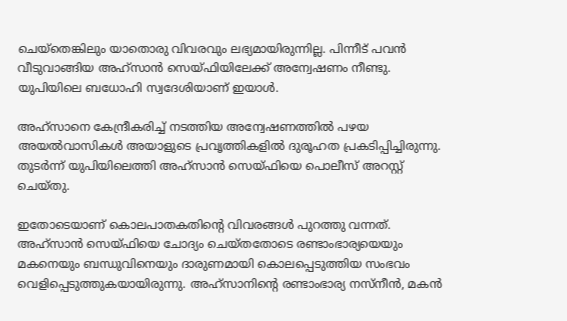ചെയ്‌തെങ്കിലും യാതൊരു വിവരവും ലഭ്യമായിരുന്നില്ല. പിന്നീട് പവന്‍ വീടുവാങ്ങിയ അഹ്‌സാന്‍ സെയ്ഫിയിലേക്ക് അന്വേഷണം നീണ്ടു. യുപിയിലെ ബധോഹി സ്വദേശിയാണ് ഇയാള്‍.

അഹ്‌സാനെ കേന്ദ്രീകരിച്ച് നടത്തിയ അന്വേഷണത്തില്‍ പഴയ അയല്‍വാസികള്‍ അയാളുടെ പ്രവൃത്തികളില്‍ ദുരൂഹത പ്രകടിപ്പിച്ചിരുന്നു. തുടര്‍ന്ന് യുപിയിലെത്തി അഹ്‌സാന്‍ സെയ്ഫിയെ പൊലീസ് അറസ്റ്റ് ചെയ്തു.

ഇതോടെയാണ് കൊലപാതകതിന്റെ വിവരങ്ങള്‍ പുറത്തു വന്നത്. അഹ്‌സാന്‍ സെയ്ഫിയെ ചോദ്യം ചെയ്തതോടെ രണ്ടാംഭാര്യയെയും മകനെയും ബന്ധുവിനെയും ദാരുണമായി കൊലപ്പെടുത്തിയ സംഭവം വെളിപ്പെടുത്തുകയായിരുന്നു. അഹ്‌സാനിന്റെ രണ്ടാംഭാര്യ നസ്‌നീന്‍, മകന്‍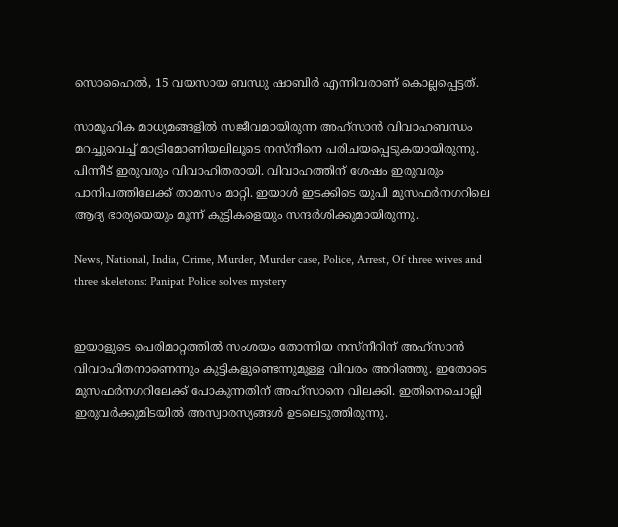സൊഹൈല്‍, 15 വയസായ ബന്ധു ഷാബിര്‍ എന്നിവരാണ് കൊല്ലപ്പെട്ടത്.

സാമൂഹിക മാധ്യമങ്ങളില്‍ സജീവമായിരുന്ന അഹ്‌സാന്‍ വിവാഹബന്ധം മറച്ചുവെച്ച് മാട്രിമോണിയലിലൂടെ നസ്‌നീനെ പരിചയപ്പെടുകയായിരുന്നു. പിന്നീട് ഇരുവരും വിവാഹിതരായി. വിവാഹത്തിന് ശേഷം ഇരുവരും പാനിപത്തിലേക്ക് താമസം മാറ്റി. ഇയാള്‍ ഇടക്കിടെ യുപി മുസഫര്‍നഗറിലെ ആദ്യ ഭാര്യയെയും മൂന്ന് കുട്ടികളെയും സന്ദര്‍ശിക്കുമായിരുന്നു.

News, National, India, Crime, Murder, Murder case, Police, Arrest, Of three wives and three skeletons: Panipat Police solves mystery


ഇയാളുടെ പെരിമാറ്റത്തില്‍ സംശയം തോന്നിയ നസ്‌നീറിന് അഹ്‌സാന്‍ വിവാഹിതനാണെന്നും കുട്ടികളുണ്ടെന്നുമുള്ള വിവരം അറിഞ്ഞു. ഇതോടെ മുസഫര്‍നഗറിലേക്ക് പോകുന്നതിന് അഹ്‌സാനെ വിലക്കി. ഇതിനെചൊല്ലി ഇരുവര്‍ക്കുമിടയില്‍ അസ്വാരസ്യങ്ങള്‍ ഉടലെടുത്തിരുന്നു.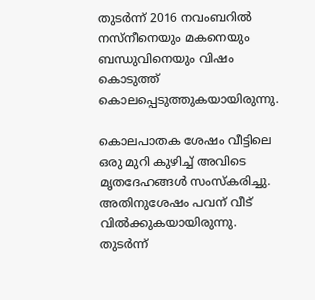തുടര്‍ന്ന് 2016 നവംബറില്‍ നസ്‌നീനെയും മകനെയും ബന്ധുവിനെയും വിഷം കൊടുത്ത് കൊലപ്പെടുത്തുകയായിരുന്നു.

കൊലപാതക ശേഷം വീട്ടിലെ ഒരു മുറി കുഴിച്ച് അവിടെ മൃതദേഹങ്ങള്‍ സംസ്‌കരിച്ചു. അതിനുശേഷം പവന് വീട് വില്‍ക്കുകയായിരുന്നു. തുടര്‍ന്ന്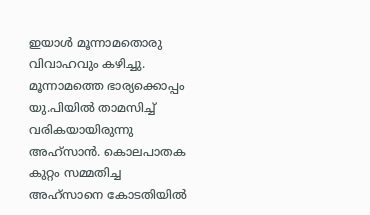ഇയാള്‍ മൂന്നാമതൊരു വിവാഹവും കഴിച്ചു. മൂന്നാമത്തെ ഭാര്യക്കൊപ്പം യു.പിയില്‍ താമസിച്ച് വരികയായിരുന്നു അഹ്‌സാന്‍. കൊലപാതക കുറ്റം സമ്മതിച്ച അഹ്‌സാനെ കോടതിയില്‍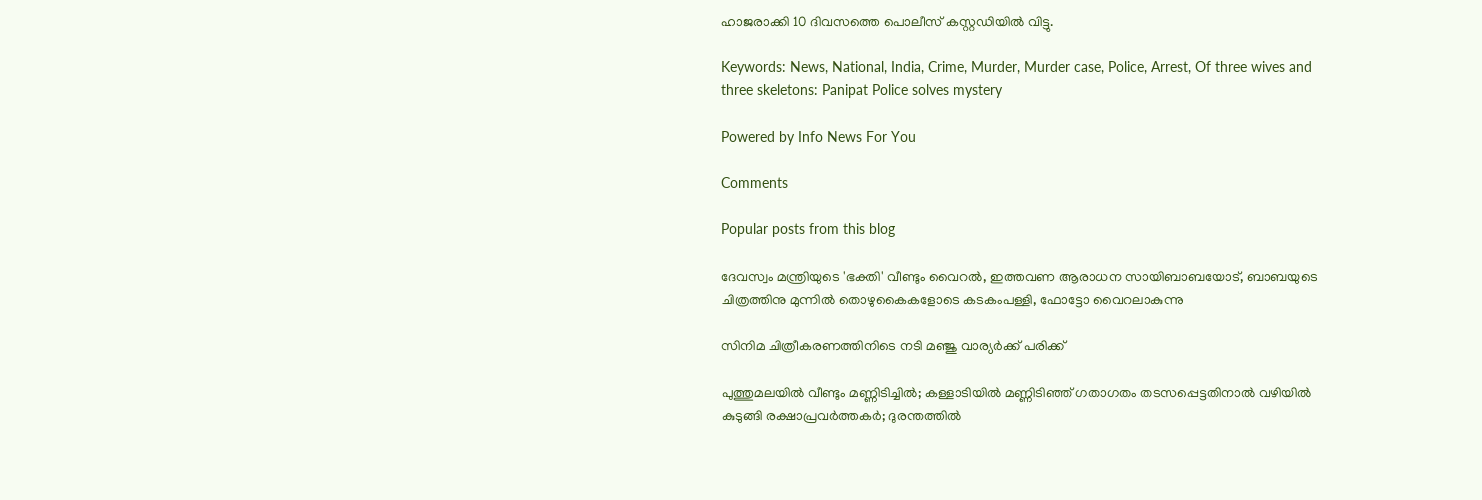ഹാജരാക്കി 10 ദിവസത്തെ പൊലീസ് കസ്റ്റഡിയില്‍ വിട്ടു.

Keywords: News, National, India, Crime, Murder, Murder case, Police, Arrest, Of three wives and three skeletons: Panipat Police solves mystery

Powered by Info News For You

Comments

Popular posts from this blog

ദേവസ്വം മന്ത്രിയുടെ 'ഭക്തി' വീണ്ടും വൈറല്‍, ഇത്തവണ ആരാധന സായിബാബയോട്, ബാബയുടെ ചിത്രത്തിനു മുന്നില്‍ തൊഴുകൈകളോടെ കടകംപള്ളി, ഫോട്ടോ വൈറലാകുന്നു

സിനിമ ചിത്രീകരണത്തിനിടെ നടി മഞ്ജു വാര്യര്‍ക്ക് പരിക്ക്

പുത്തുമലയില്‍ വീണ്ടും മണ്ണിടിച്ചില്‍; കള്ളാടിയില്‍ മണ്ണിടിഞ്ഞ് ഗതാഗതം തടസപ്പെട്ടതിനാല്‍ വഴിയില്‍ കുടുങ്ങി രക്ഷാപ്രവര്‍ത്തകര്‍; ദുരന്തത്തില്‍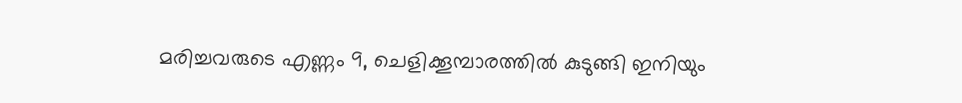മരിച്ചവരുടെ എണ്ണം 9, ചെളിക്കൂമ്പാരത്തില്‍ കുടുങ്ങി ഇനിയും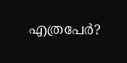എത്രപേര്‍?